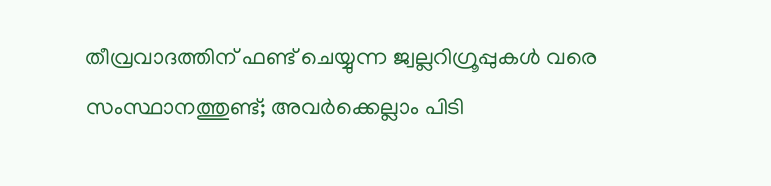തീവ്രവാദത്തിന് ഫണ്ട് ചെയ്യുന്ന ജ്വല്ലറിഗ്രൂപ്പുകൾ വരെ സംസ്ഥാനത്തുണ്ട്; അവർക്കെല്ലാം പിടി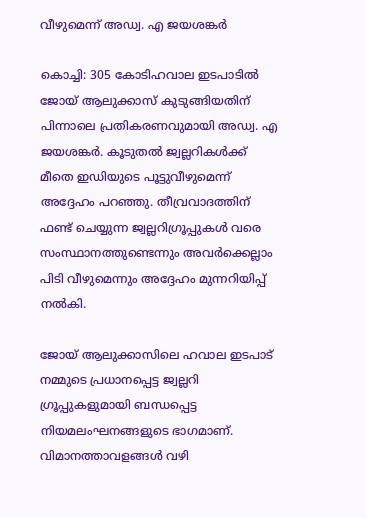വീഴുമെന്ന് അഡ്വ. എ ജയശങ്കർ

കൊച്ചി: 305 കോടിഹവാല ഇടപാടിൽ ജോയ് ആലുക്കാസ് കുടുങ്ങിയതിന് പിന്നാലെ പ്രതികരണവുമായി അഡ്വ. എ ജയശങ്കർ. കൂടുതൽ ജ്വല്ലറികൾക്ക് മീതെ ഇഡിയുടെ പൂട്ടുവീഴുമെന്ന് അദ്ദേഹം പറഞ്ഞു. തീവ്രവാദത്തിന് ഫണ്ട് ചെയ്യുന്ന ജ്വല്ലറിഗ്രൂപ്പുകൾ വരെ സംസ്ഥാനത്തുണ്ടെന്നും അവർക്കെല്ലാം പിടി വീഴുമെന്നും അദ്ദേഹം മുന്നറിയിപ്പ് നൽകി.

ജോയ് ആലുക്കാസിലെ ഹവാല ഇടപാട് നമ്മുടെ പ്രധാനപ്പെട്ട ജ്വല്ലറി ഗ്രൂപ്പുകളുമായി ബന്ധപ്പെട്ട നിയമലംഘനങ്ങളുടെ ഭാഗമാണ്. വിമാനത്താവളങ്ങൾ വഴി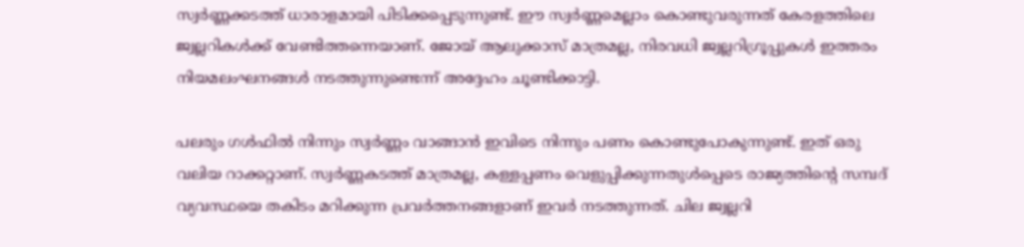സ്വർണ്ണക്കടത്ത് ധാരാളമായി പിടിക്കപ്പെടുന്നുണ്ട്. ഈ സ്വർണ്ണമെല്ലാം കൊണ്ടുവരുന്നത് കേരളത്തിലെ ജ്വല്ലറികൾക്ക് വേണ്ടിത്തന്നെയാണ്. ജോയ് ആലുക്കാസ് മാത്രമല്ല, നിരവധി ജ്വല്ലറിഗ്രൂപ്പുകൾ ഇത്തരം നിയമലംഘനങ്ങൾ നടത്തുന്നുണ്ടെന്ന് അദ്ദേഹം ചൂണ്ടിക്കാട്ടി.

പലരും ഗൾഫിൽ നിന്നും സ്വർണ്ണം വാങ്ങാൻ ഇവിടെ നിന്നും പണം കൊണ്ടുപോകുന്നുണ്ട്. ഇത് ഒരു വലിയ റാക്കറ്റാണ്. സ്വർണ്ണകടത്ത് മാത്രമല്ല, കള്ളപ്പണം വെളുപ്പിക്കുന്നതുൾപ്പെടെ രാജ്യത്തിന്റെ സമ്പദ് വ്യവസ്ഥയെ തകിടം മറിക്കുന്ന പ്രവർത്തനങ്ങളാണ് ഇവർ നടത്തുന്നത്. ചില ജ്വല്ലറി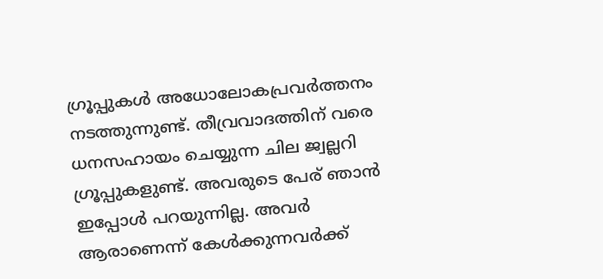ഗ്രൂപ്പുകൾ അധോലോകപ്രവർത്തനം നടത്തുന്നുണ്ട്. തീവ്രവാദത്തിന് വരെ ധനസഹായം ചെയ്യുന്ന ചില ജ്വല്ലറി ഗ്രൂപ്പുകളുണ്ട്. അവരുടെ പേര് ഞാൻ ഇപ്പോൾ പറയുന്നില്ല. അവർ ആരാണെന്ന് കേൾക്കുന്നവർക്ക്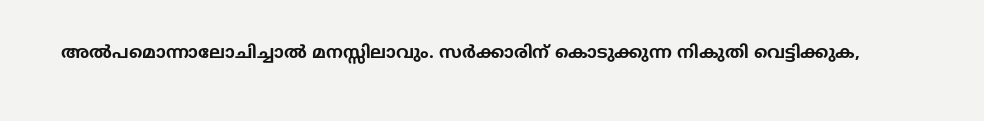അൽപമൊന്നാലോചിച്ചാൽ മനസ്സിലാവും. സർക്കാരിന് കൊടുക്കുന്ന നികുതി വെട്ടിക്കുക,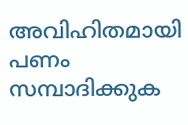അവിഹിതമായി പണം സമ്പാദിക്കുക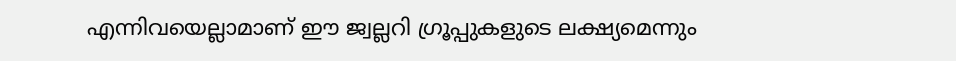എന്നിവയെല്ലാമാണ് ഈ ജ്വല്ലറി ഗ്രൂപ്പുകളുടെ ലക്ഷ്യമെന്നും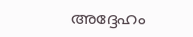അദ്ദേഹം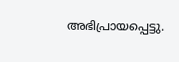അഭിപ്രായപ്പെട്ടു.